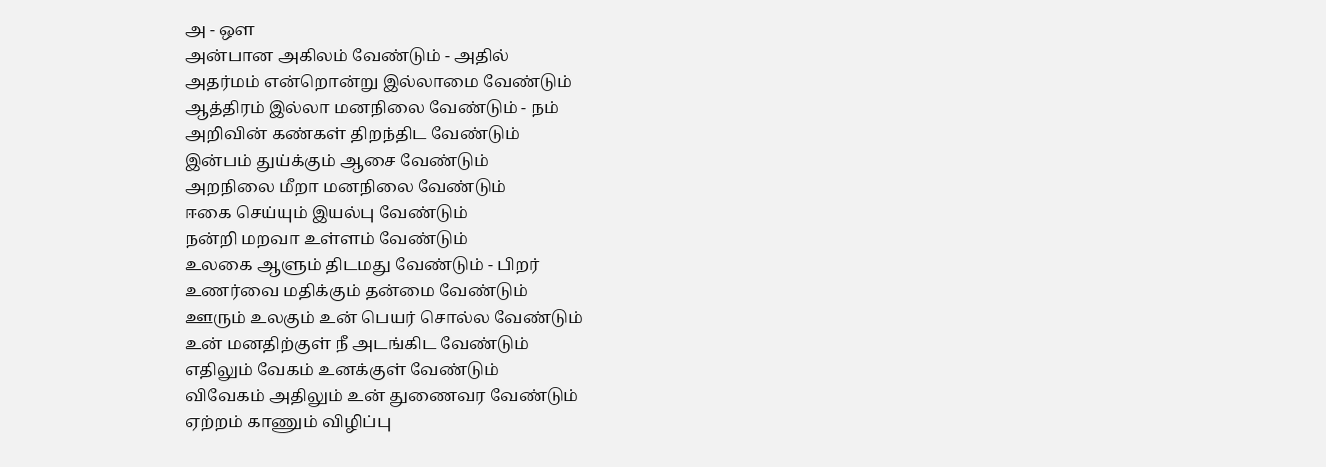அ - ஔ
அன்பான அகிலம் வேண்டும் - அதில்
அதர்மம் என்றொன்று இல்லாமை வேண்டும்
ஆத்திரம் இல்லா மனநிலை வேண்டும் - நம்
அறிவின் கண்கள் திறந்திட வேண்டும்
இன்பம் துய்க்கும் ஆசை வேண்டும்
அறநிலை மீறா மனநிலை வேண்டும்
ஈகை செய்யும் இயல்பு வேண்டும்
நன்றி மறவா உள்ளம் வேண்டும்
உலகை ஆளும் திடமது வேண்டும் - பிறர்
உணர்வை மதிக்கும் தன்மை வேண்டும்
ஊரும் உலகும் உன் பெயர் சொல்ல வேண்டும்
உன் மனதிற்குள் நீ அடங்கிட வேண்டும்
எதிலும் வேகம் உனக்குள் வேண்டும்
விவேகம் அதிலும் உன் துணைவர வேண்டும்
ஏற்றம் காணும் விழிப்பு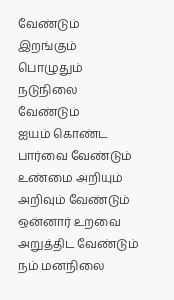வேண்டும்
இறங்கும் பொழுதும் நடுநிலை வேண்டும்
ஐயம் கொண்ட பார்வை வேண்டும்
உண்மை அறியும் அறிவும் வேண்டும்
ஒன்னார் உறவை அறுத்திட வேண்டும்
நம் மனநிலை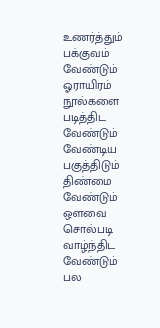உணர்த்தும் பக்குவம் வேண்டும்
ஓராயிரம் நூல்களை படித்திட வேண்டும்
வேண்டிய பகுத்திடும் திண்மை வேண்டும்
ஔவை சொல்படி வாழ்ந்திட வேண்டும்
பல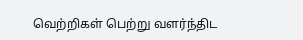வெற்றிகள் பெற்று வளர்ந்திட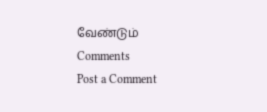வேண்டும்
Comments
Post a Comment